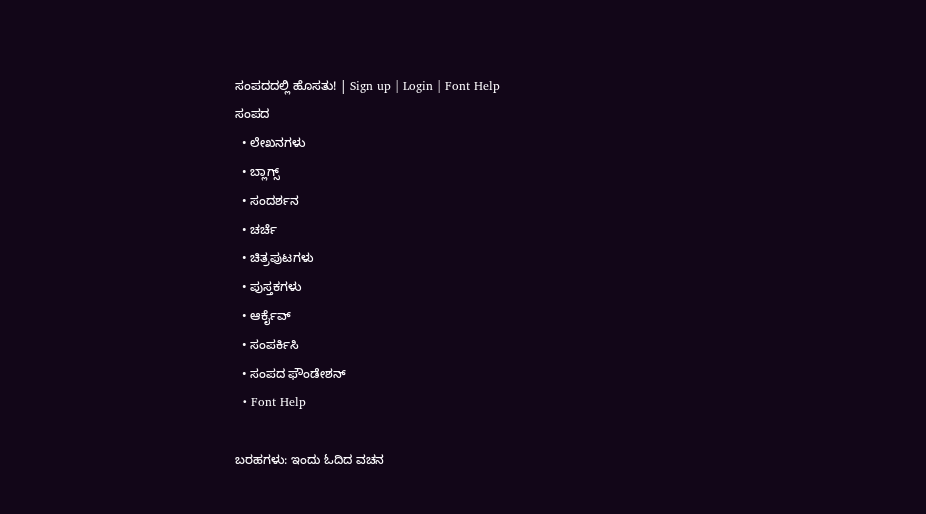ಸಂಪದದಲ್ಲಿ ಹೊಸತು! | Sign up | Login | Font Help
ಸಂಪದ
  • ಲೇಖನಗಳು
  • ಬ್ಲಾಗ್ಸ್
  • ಸಂದರ್ಶನ
  • ಚರ್ಚೆ
  • ಚಿತ್ರಪುಟಗಳು
  • ಪುಸ್ತಕಗಳು
  • ಆರ್ಕೈವ್
  • ಸಂಪರ್ಕಿಸಿ
  • ಸಂಪದ ಫೌಂಡೇಶನ್
  • Font Help

ಬರಹಗಳು: ಇಂದು ಓದಿದ ವಚನ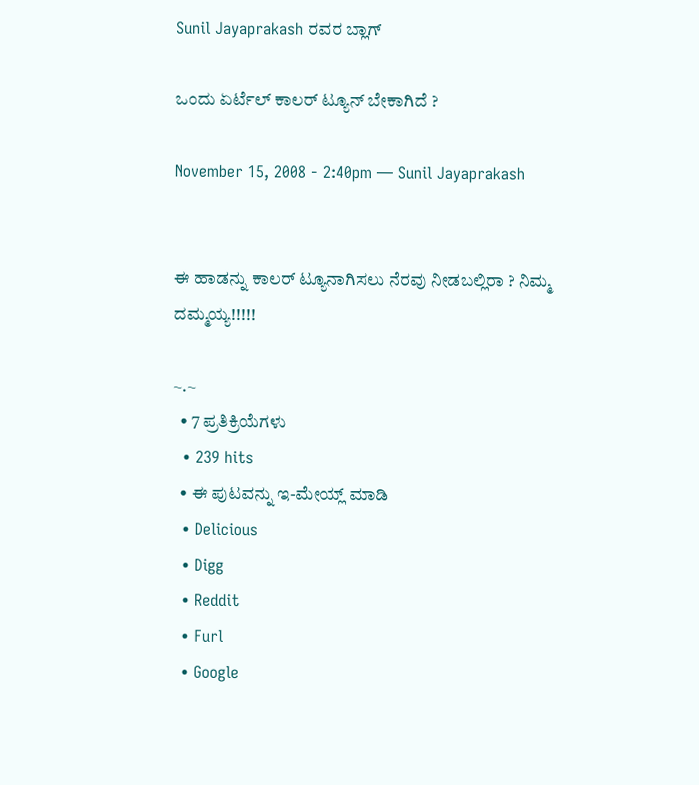Sunil Jayaprakash ರವರ ಬ್ಲಾಗ್

ಒಂದು ಏರ್ಟೆಲ್ ಕಾಲರ್ ಟ್ಯೂನ್ ಬೇಕಾಗಿದೆ ?

November 15, 2008 - 2:40pm — Sunil Jayaprakash


ಈ ಹಾಡನ್ನು ಕಾಲರ್ ಟ್ಯೂನಾಗಿಸಲು ನೆರವು ನೀಡಬಲ್ಲಿರಾ ? ನಿಮ್ಮ ದಮ್ಮಯ್ಯ!!!!!

~.~
  • 7 ಪ್ರತಿಕ್ರಿಯೆಗಳು
  • 239 hits
  • ಈ ಪುಟವನ್ನು ಇ-ಮೇಯ್ಲ್ ಮಾಡಿ
  • Delicious
  • Digg
  • Reddit
  • Furl
  • Google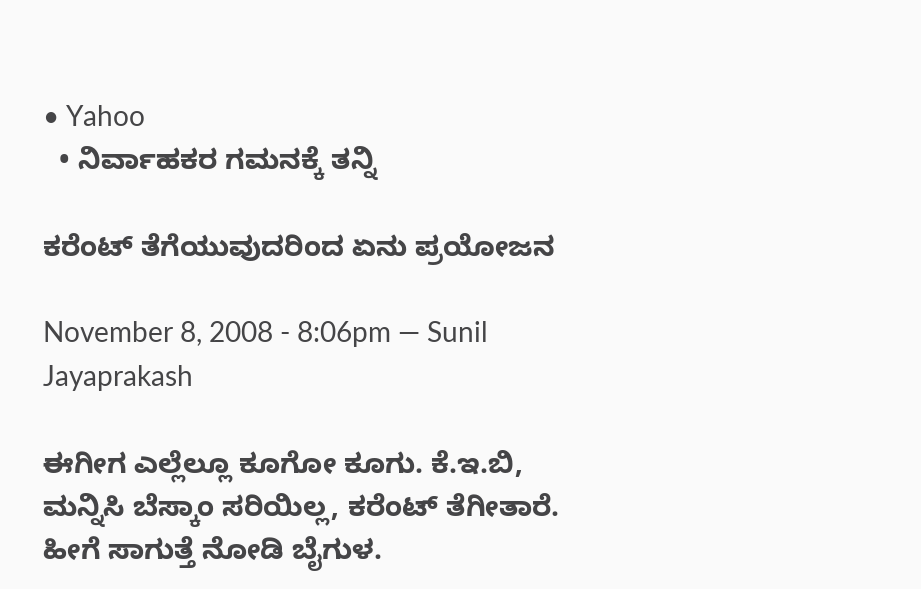• Yahoo
  • ನಿರ್ವಾಹಕರ ಗಮನಕ್ಕೆ ತನ್ನಿ

ಕರೆಂಟ್ ತೆಗೆಯುವುದರಿಂದ ಏನು ಪ್ರಯೋಜನ

November 8, 2008 - 8:06pm — Sunil Jayaprakash

ಈಗೀಗ ಎಲ್ಲೆಲ್ಲೂ ಕೂಗೋ ಕೂಗು. ಕೆ.ಇ.ಬಿ, ಮನ್ನಿಸಿ ಬೆಸ್ಕಾಂ ಸರಿಯಿಲ್ಲ, ಕರೆಂಟ್ ತೆಗೀತಾರೆ. ಹೀಗೆ ಸಾಗುತ್ತೆ ನೋಡಿ ಬೈಗುಳ.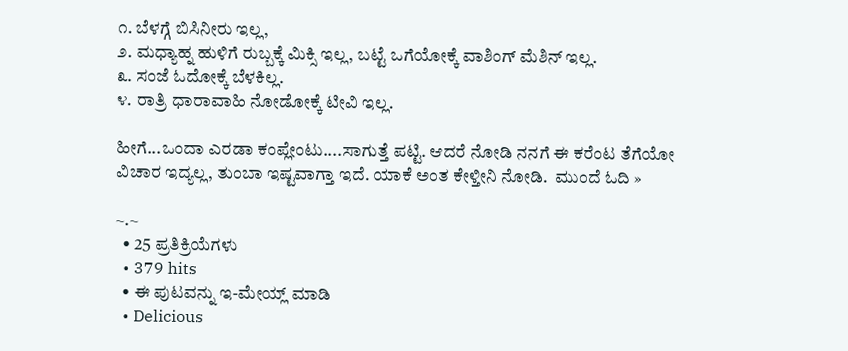೧. ಬೆಳಗ್ಗೆ ಬಿಸಿನೀರು ಇಲ್ಲ,
೨. ಮಧ್ಯಾಹ್ನ ಹುಳಿಗೆ ರುಬ್ಬಕ್ಕೆ ಮಿಕ್ಸಿ ಇಲ್ಲ, ಬಟ್ಟೆ ಒಗೆಯೋಕ್ಕೆ ವಾಶಿಂಗ್ ಮೆಶಿನ್ ಇಲ್ಲ.
೩. ಸಂಜೆ ಓದೋಕ್ಕೆ ಬೆಳಕಿಲ್ಲ.
೪. ರಾತ್ರಿ ಧಾರಾವಾಹಿ ನೋಡೋಕ್ಕೆ ಟೀವಿ ಇಲ್ಲ.

ಹೀಗೆ...ಒಂದಾ ಎರಡಾ ಕಂಪ್ಲೇಂಟು....ಸಾಗುತ್ತೆ ಪಟ್ಟಿ. ಆದರೆ ನೋಡಿ ನನಗೆ ಈ ಕರೆಂಟ ತೆಗೆಯೋ ವಿಚಾರ ಇದ್ಯಲ್ಲ, ತುಂಬಾ ಇಷ್ಟವಾಗ್ತಾ ಇದೆ. ಯಾಕೆ ಅಂತ ಕೇಳ್ತೀನಿ ನೋಡಿ.  ಮುಂದೆ ಓದಿ »

~.~
  • 25 ಪ್ರತಿಕ್ರಿಯೆಗಳು
  • 379 hits
  • ಈ ಪುಟವನ್ನು ಇ-ಮೇಯ್ಲ್ ಮಾಡಿ
  • Delicious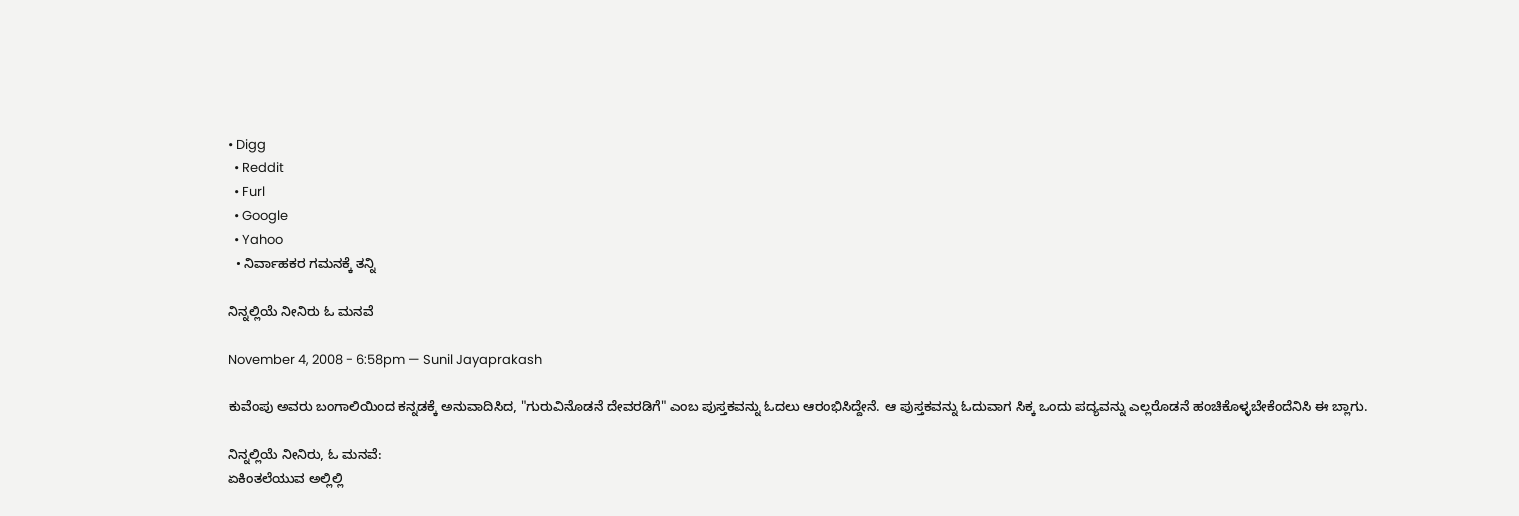• Digg
  • Reddit
  • Furl
  • Google
  • Yahoo
  • ನಿರ್ವಾಹಕರ ಗಮನಕ್ಕೆ ತನ್ನಿ

ನಿನ್ನಲ್ಲಿಯೆ ನೀನಿರು ಓ ಮನವೆ

November 4, 2008 - 6:58pm — Sunil Jayaprakash

ಕುವೆಂಪು ಅವರು ಬಂಗಾಲಿಯಿಂದ ಕನ್ನಡಕ್ಕೆ ಅನುವಾದಿಸಿದ, "ಗುರುವಿನೊಡನೆ ದೇವರಡಿಗೆ" ಎಂಬ ಪುಸ್ತಕವನ್ನು ಓದಲು ಆರಂಭಿಸಿದ್ದೇನೆ. ಆ ಪುಸ್ತಕವನ್ನು ಓದುವಾಗ ಸಿಕ್ಕ ಒಂದು ಪದ್ಯವನ್ನು ಎಲ್ಲರೊಡನೆ ಹಂಚಿಕೊಳ್ಳಬೇಕೆಂದೆನಿಸಿ ಈ ಬ್ಲಾಗು.

ನಿನ್ನಲ್ಲಿಯೆ ನೀನಿರು, ಓ ಮನವೆ:
ಏಕಿಂತಲೆಯುವ ಅಲ್ಲಿಲ್ಲಿ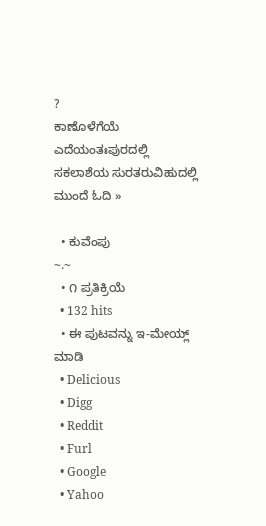?
ಕಾಣೊಳೆಗೆಯೆ ಎದೆಯಂತಃಪುರದಲ್ಲಿ
ಸಕಲಾಶೆಯ ಸುರತರುವಿಹುದಲ್ಲಿ  ಮುಂದೆ ಓದಿ »

  • ಕುವೆಂಪು
~.~
  • ೧ ಪ್ರತಿಕ್ರಿಯೆ
  • 132 hits
  • ಈ ಪುಟವನ್ನು ಇ-ಮೇಯ್ಲ್ ಮಾಡಿ
  • Delicious
  • Digg
  • Reddit
  • Furl
  • Google
  • Yahoo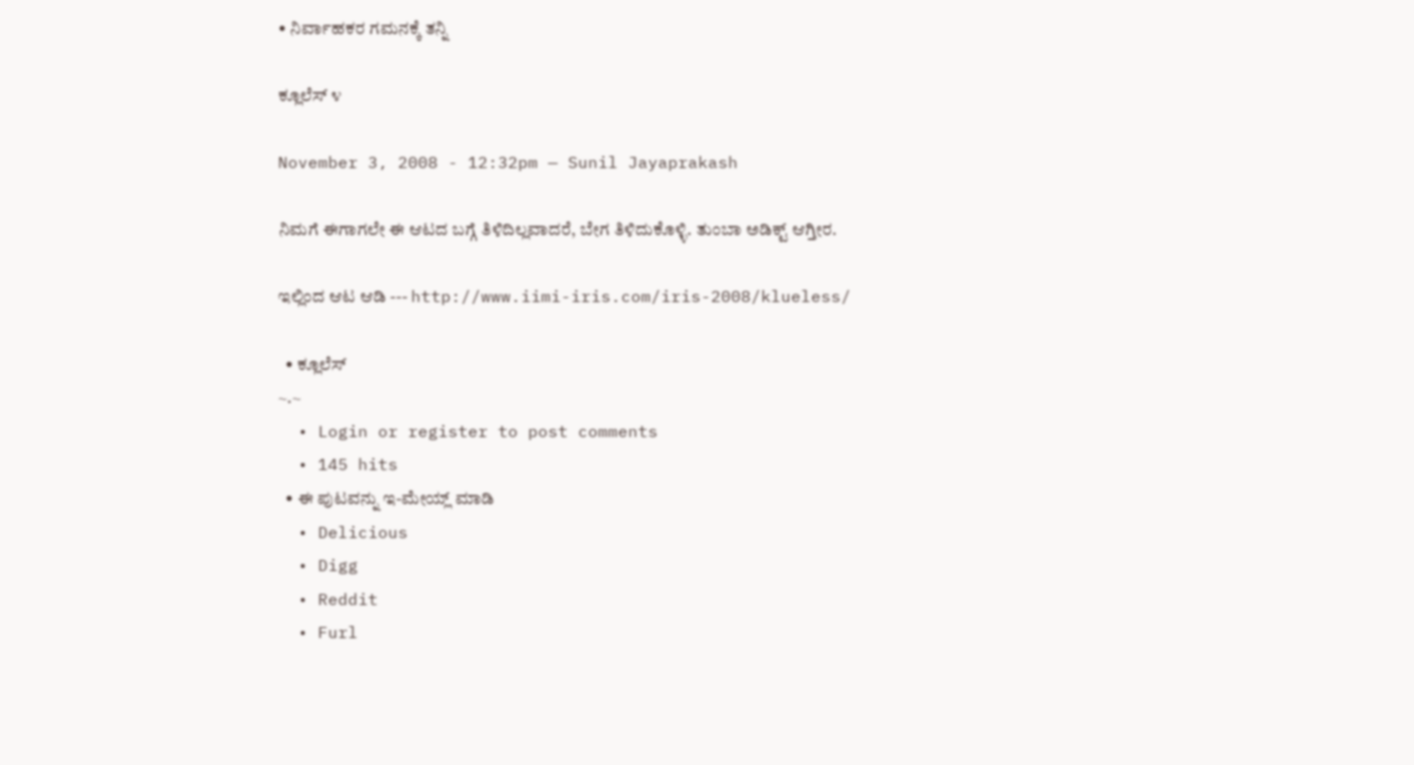• ನಿರ್ವಾಹಕರ ಗಮನಕ್ಕೆ ತನ್ನಿ

ಕ್ಲೂಲೆಸ್ ೪

November 3, 2008 - 12:32pm — Sunil Jayaprakash

ನಿಮಗೆ ಈಗಾಗಲೇ ಈ ಆಟದ ಬಗ್ಗೆ ತಿಳಿದಿಲ್ಲವಾದರೆ, ಬೇಗ ತಿಳಿದುಕೊಳ್ಳಿ. ತುಂಬಾ ಅಡಿಕ್ಟ್ ಆಗ್ತೀರ.

ಇಲ್ಲಿಂದ ಆಟ ಆಡಿ --- http://www.iimi-iris.com/iris-2008/klueless/

  • ಕ್ಲೂಲೆಸ್
~.~
  • Login or register to post comments
  • 145 hits
  • ಈ ಪುಟವನ್ನು ಇ-ಮೇಯ್ಲ್ ಮಾಡಿ
  • Delicious
  • Digg
  • Reddit
  • Furl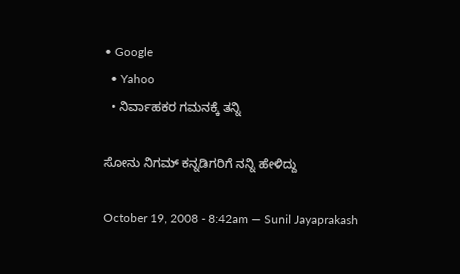• Google
  • Yahoo
  • ನಿರ್ವಾಹಕರ ಗಮನಕ್ಕೆ ತನ್ನಿ

ಸೋನು ನಿಗಮ್ ಕನ್ನಡಿಗರಿಗೆ ನನ್ನಿ ಹೇಳಿದ್ದು

October 19, 2008 - 8:42am — Sunil Jayaprakash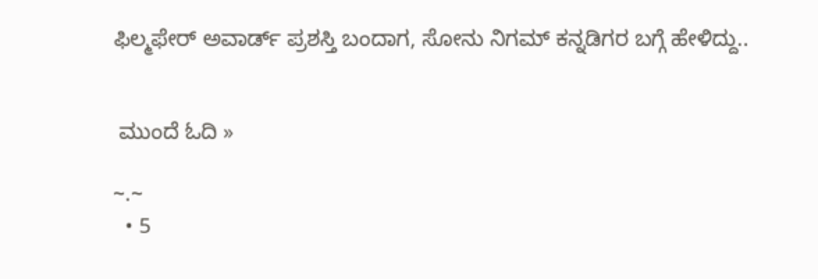ಫಿಲ್ಮಫೇರ್ ಅವಾರ್ಡ್ ಪ್ರಶಸ್ತಿ ಬಂದಾಗ, ಸೋನು ನಿಗಮ್ ಕನ್ನಡಿಗರ ಬಗ್ಗೆ ಹೇಳಿದ್ದು..


 ಮುಂದೆ ಓದಿ »

~.~
  • 5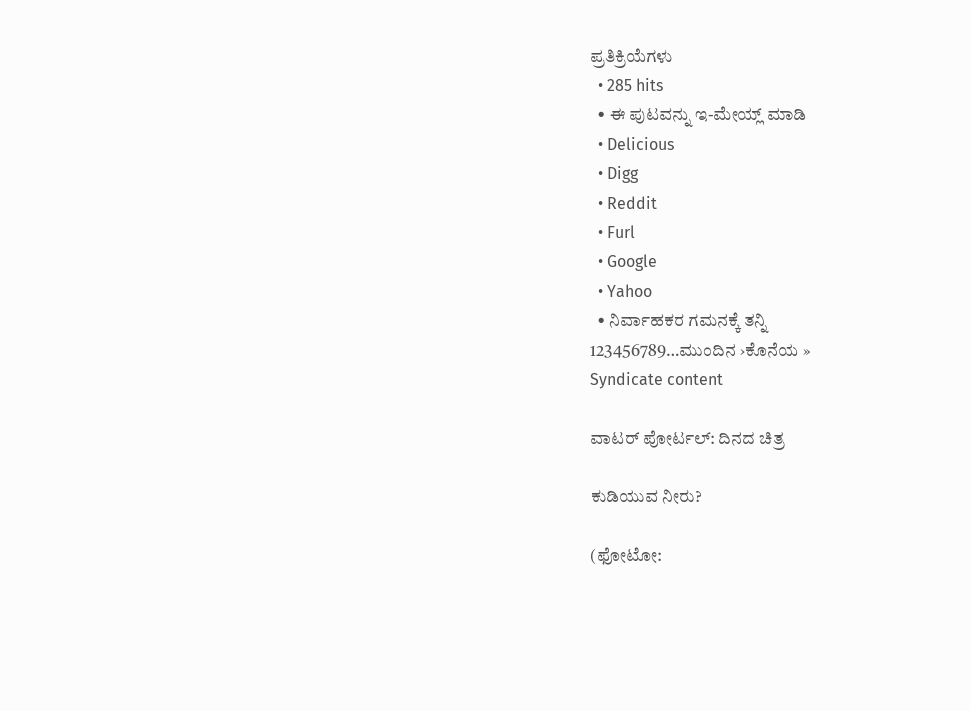ಪ್ರತಿಕ್ರಿಯೆಗಳು
  • 285 hits
  • ಈ ಪುಟವನ್ನು ಇ-ಮೇಯ್ಲ್ ಮಾಡಿ
  • Delicious
  • Digg
  • Reddit
  • Furl
  • Google
  • Yahoo
  • ನಿರ್ವಾಹಕರ ಗಮನಕ್ಕೆ ತನ್ನಿ
123456789…ಮುಂದಿನ ›ಕೊನೆಯ »
Syndicate content

ವಾಟರ್ ಪೋರ್ಟಲ್: ದಿನದ ಚಿತ್ರ

ಕುಡಿಯುವ ನೀರು?

(ಫೋಟೋ: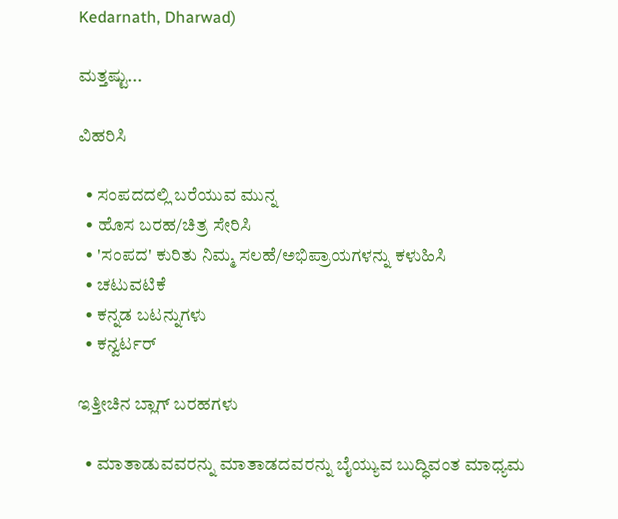Kedarnath, Dharwad)

ಮತ್ತಷ್ಟು...

ವಿಹರಿಸಿ

  • ಸಂಪದದಲ್ಲಿ ಬರೆಯುವ ಮುನ್ನ
  • ಹೊಸ ಬರಹ/ಚಿತ್ರ ಸೇರಿಸಿ
  • 'ಸಂಪದ' ಕುರಿತು ನಿಮ್ಮ ಸಲಹೆ/ಅಭಿಪ್ರಾಯಗಳನ್ನು ಕಳುಹಿಸಿ
  • ಚಟುವಟಿಕೆ
  • ಕನ್ನಡ ಬಟನ್ನುಗಳು
  • ಕನ್ವರ್ಟರ್

ಇತ್ತೀಚಿನ ಬ್ಲಾಗ್ ಬರಹಗಳು

  • ಮಾತಾಡುವವರನ್ನು ಮಾತಾಡದವರನ್ನು ಬೈಯ್ಯುವ ಬುದ್ಧಿವಂತ ಮಾಧ್ಯಮ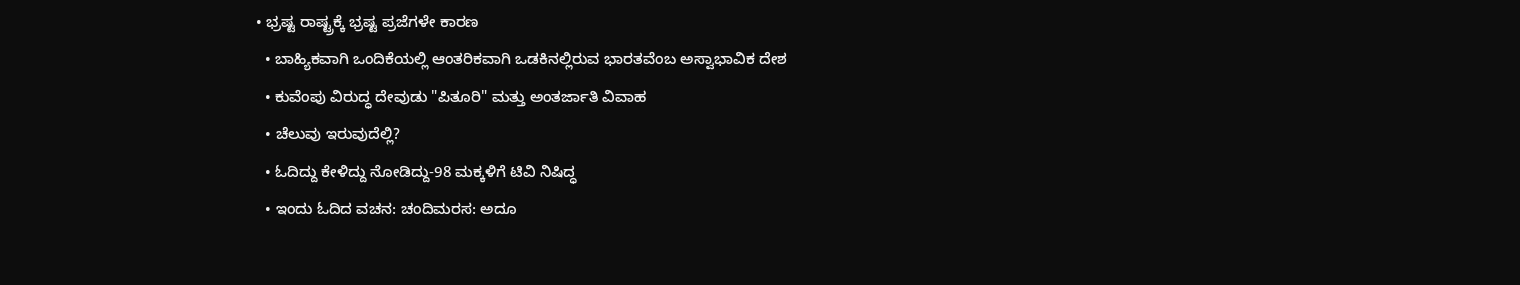• ಭ್ರಷ್ಟ ರಾಷ್ಟ್ರಕ್ಕೆ ಭ್ರಷ್ಟ ಪ್ರಜೆಗಳೇ ಕಾರಣ
  • ಬಾಹ್ಯಿಕವಾಗಿ ಒಂದಿಕೆಯಲ್ಲಿ ಆಂತರಿಕವಾಗಿ ಒಡಕಿನಲ್ಲಿರುವ ಭಾರತವೆಂಬ ಅಸ್ವಾಭಾವಿಕ ದೇಶ
  • ಕುವೆಂಪು ವಿರುದ್ಧ ದೇವುಡು "ಪಿತೂರಿ" ಮತ್ತು ಅಂತರ್ಜಾತಿ ವಿವಾಹ
  • ಚೆಲುವು ಇರುವುದೆಲ್ಲಿ?
  • ಓದಿದ್ದು ಕೇಳಿದ್ದು ನೋಡಿದ್ದು-98 ಮಕ್ಕಳಿಗೆ ಟಿವಿ ನಿಷಿದ್ಧ
  • ಇಂದು ಓದಿದ ವಚನ: ಚಂದಿಮರಸ: ಅದೂ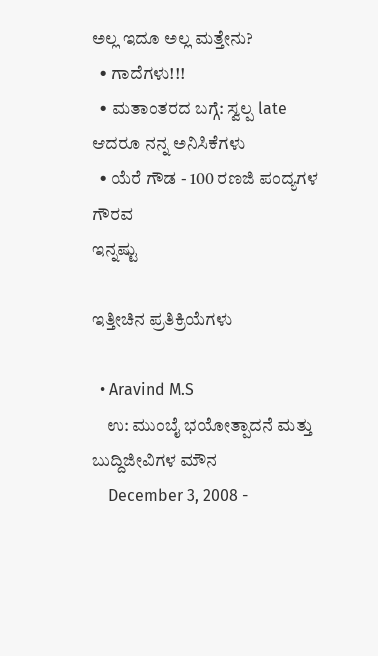ಅಲ್ಲ ಇದೂ ಅಲ್ಲ ಮತ್ತೇನು?
  • ಗಾದೆಗಳು!!!
  • ಮತಾಂತರದ ಬಗ್ಗೆ: ಸ್ವಲ್ಪ late ಆದರೂ ನನ್ನ ಅನಿಸಿಕೆಗಳು
  • ಯೆರೆ ಗೌಡ - 100 ರಣಜಿ ಪಂದ್ಯಗಳ ಗೌರವ
ಇನ್ನಷ್ಟು

ಇತ್ತೀಚಿನ ಪ್ರತಿಕ್ರಿಯೆಗಳು

  • Aravind M.S
    ಉ: ಮುಂಬೈ ಭಯೋತ್ಪಾದನೆ ಮತ್ತು ಬುದ್ದಿಜೀವಿಗಳ ಮೌನ
    December 3, 2008 -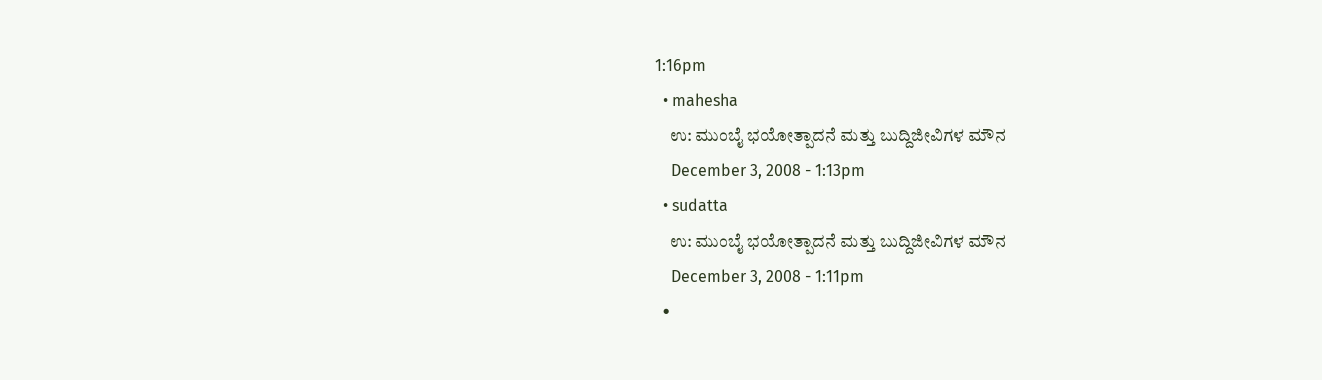1:16pm
  • mahesha
    ಉ: ಮುಂಬೈ ಭಯೋತ್ಪಾದನೆ ಮತ್ತು ಬುದ್ದಿಜೀವಿಗಳ ಮೌನ
    December 3, 2008 - 1:13pm
  • sudatta
    ಉ: ಮುಂಬೈ ಭಯೋತ್ಪಾದನೆ ಮತ್ತು ಬುದ್ದಿಜೀವಿಗಳ ಮೌನ
    December 3, 2008 - 1:11pm
  •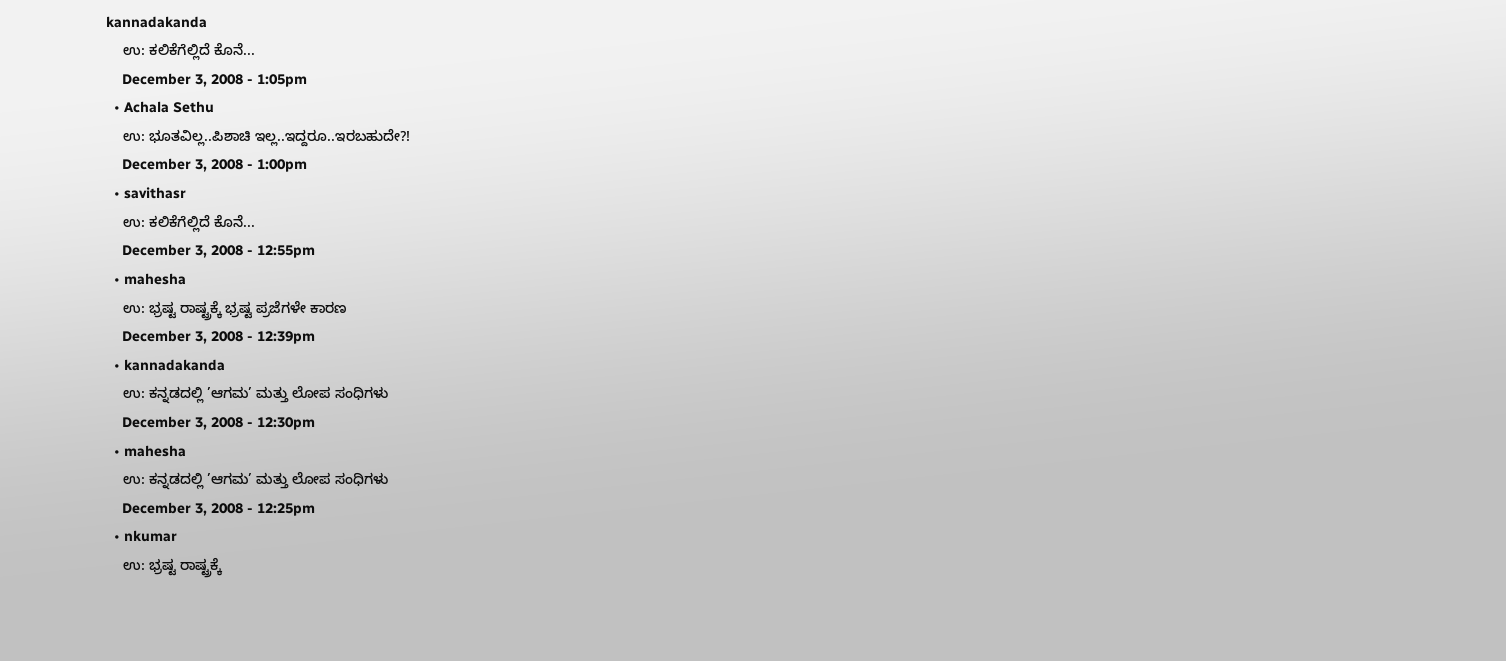kannadakanda
    ಉ: ಕಲಿಕೆಗೆಲ್ಲಿದೆ ಕೊನೆ...
    December 3, 2008 - 1:05pm
  • Achala Sethu
    ಉ: ಭೂತವಿಲ್ಲ..ಪಿಶಾಚಿ ಇಲ್ಲ..ಇದ್ದರೂ..ಇರಬಹುದೇ?!
    December 3, 2008 - 1:00pm
  • savithasr
    ಉ: ಕಲಿಕೆಗೆಲ್ಲಿದೆ ಕೊನೆ...
    December 3, 2008 - 12:55pm
  • mahesha
    ಉ: ಭ್ರಷ್ಟ ರಾಷ್ಟ್ರಕ್ಕೆ ಭ್ರಷ್ಟ ಪ್ರಜೆಗಳೇ ಕಾರಣ
    December 3, 2008 - 12:39pm
  • kannadakanda
    ಉ: ಕನ್ನಡದಲ್ಲಿ ’ಆಗಮ’ ಮತ್ತು ಲೋಪ ಸಂಧಿಗಳು
    December 3, 2008 - 12:30pm
  • mahesha
    ಉ: ಕನ್ನಡದಲ್ಲಿ ’ಆಗಮ’ ಮತ್ತು ಲೋಪ ಸಂಧಿಗಳು
    December 3, 2008 - 12:25pm
  • nkumar
    ಉ: ಭ್ರಷ್ಟ ರಾಷ್ಟ್ರಕ್ಕೆ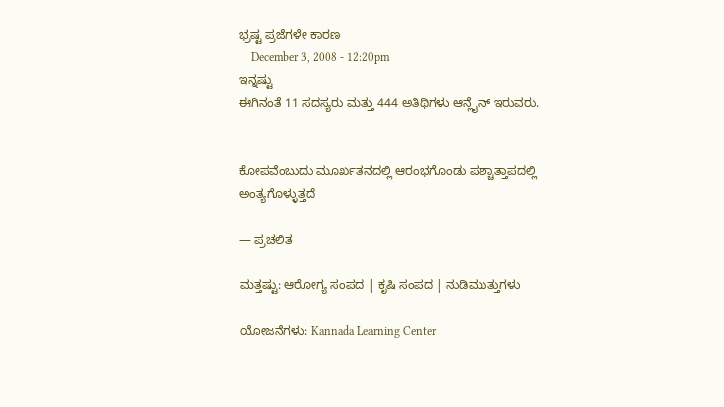ಭ್ರಷ್ಟ ಪ್ರಜೆಗಳೇ ಕಾರಣ
    December 3, 2008 - 12:20pm
ಇನ್ನಷ್ಟು
ಈಗಿನಂತೆ 11 ಸದಸ್ಯರು ಮತ್ತು 444 ಅತಿಥಿಗಳು ಆನ್ಲೈನ್ ಇರುವರು.


ಕೋಪವೆಂಬುದು ಮೂರ್ಖತನದಲ್ಲಿ ಆರಂಭಗೊಂಡು ಪಶ್ಚಾತ್ತಾಪದಲ್ಲಿ ಅಂತ್ಯಗೊಳ್ಳುತ್ತದೆ

— ಪ್ರಚಲಿತ

ಮತ್ತಷ್ಟು: ಆರೋಗ್ಯ ಸಂಪದ | ಕೃಷಿ ಸಂಪದ | ನುಡಿಮುತ್ತುಗಳು

ಯೋಜನೆಗಳು: Kannada Learning Center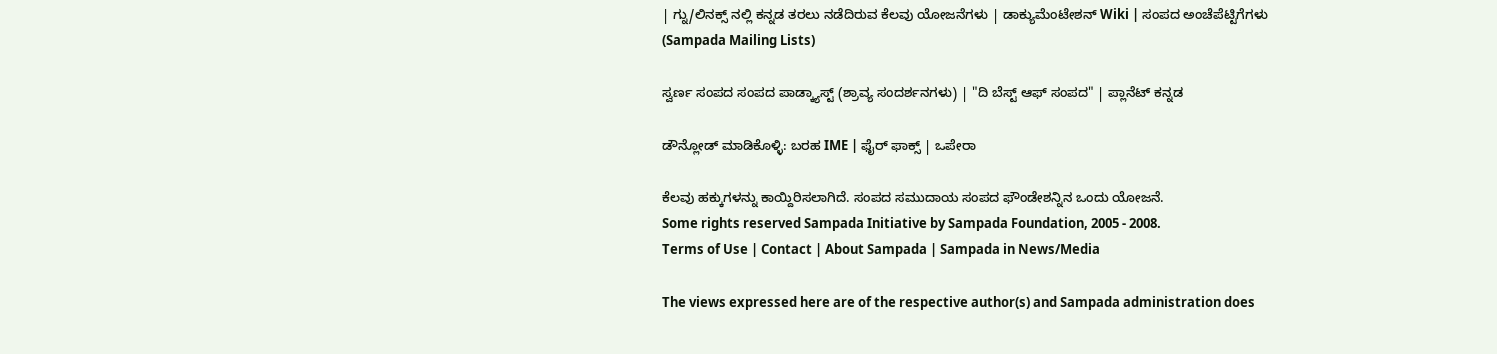| ಗ್ನು/ಲಿನಕ್ಸ್ ನಲ್ಲಿ ಕನ್ನಡ ತರಲು ನಡೆದಿರುವ ಕೆಲವು ಯೋಜನೆಗಳು | ಡಾಕ್ಯುಮೆಂಟೇಶನ್ Wiki | ಸಂಪದ ಅಂಚೆಪೆಟ್ಟಿಗೆಗಳು (Sampada Mailing Lists)

ಸ್ವರ್ಣ ಸಂಪದ ಸಂಪದ ಪಾಡ್ಕ್ಯಾಸ್ಟ್ (ಶ್ರಾವ್ಯ ಸಂದರ್ಶನಗಳು) | "ದಿ ಬೆಸ್ಟ್ ಆಫ್ ಸಂಪದ" | ಪ್ಲಾನೆಟ್ ಕನ್ನಡ

ಡೌನ್ಲೋಡ್ ಮಾಡಿಕೊಳ್ಳಿ: ಬರಹ IME | ಫೈರ್ ಫಾಕ್ಸ್ | ಒಪೇರಾ

ಕೆಲವು ಹಕ್ಕುಗಳನ್ನು ಕಾಯ್ದಿರಿಸಲಾಗಿದೆ. ಸಂಪದ ಸಮುದಾಯ ಸಂಪದ ಫೌಂಡೇಶನ್ನಿನ ಒಂದು ಯೋಜನೆ.
Some rights reserved Sampada Initiative by Sampada Foundation, 2005 - 2008.
Terms of Use | Contact | About Sampada | Sampada in News/Media

The views expressed here are of the respective author(s) and Sampada administration does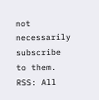not necessarily subscribe to them.
RSS: All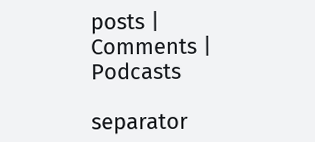posts | Comments | Podcasts

separator